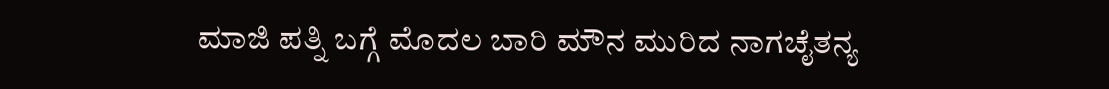ಮಾಜಿ ಪತ್ನಿ ಬಗ್ಗೆ ಮೊದಲ ಬಾರಿ ಮೌನ ಮುರಿದ ನಾಗಚೈತನ್ಯ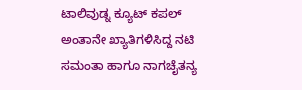ಟಾಲಿವುಡ್ನ ಕ್ಯೂಟ್ ಕಪಲ್ ಅಂತಾನೇ ಖ್ಯಾತಿಗಳಿಸಿದ್ದ ನಟಿ ಸಮಂತಾ ಹಾಗೂ ನಾಗಚೈತನ್ಯ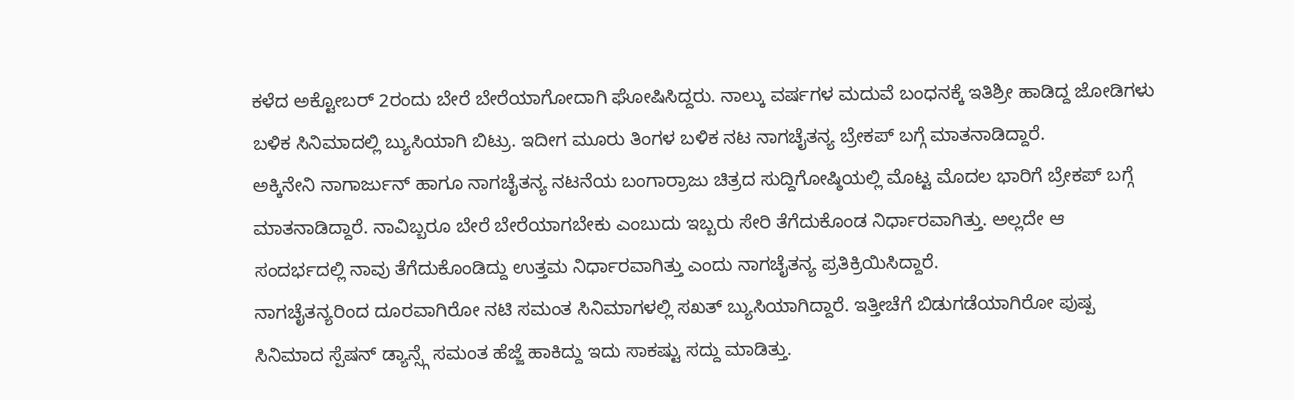ಕಳೆದ ಅಕ್ಟೋಬರ್ 2ರಂದು ಬೇರೆ ಬೇರೆಯಾಗೋದಾಗಿ ಘೋಷಿಸಿದ್ದರು. ನಾಲ್ಕು ವರ್ಷಗಳ ಮದುವೆ ಬಂಧನಕ್ಕೆ ಇತಿಶ್ರೀ ಹಾಡಿದ್ದ ಜೋಡಿಗಳು ಬಳಿಕ ಸಿನಿಮಾದಲ್ಲಿ ಬ್ಯುಸಿಯಾಗಿ ಬಿಟ್ರು. ಇದೀಗ ಮೂರು ತಿಂಗಳ ಬಳಿಕ ನಟ ನಾಗಚೈತನ್ಯ ಬ್ರೇಕಪ್ ಬಗ್ಗೆ ಮಾತನಾಡಿದ್ದಾರೆ.
ಅಕ್ಕಿನೇನಿ ನಾಗಾರ್ಜುನ್ ಹಾಗೂ ನಾಗಚೈತನ್ಯ ನಟನೆಯ ಬಂಗಾರ್ರಾಜು ಚಿತ್ರದ ಸುದ್ದಿಗೋಷ್ಠಿಯಲ್ಲಿ ಮೊಟ್ಟ ಮೊದಲ ಭಾರಿಗೆ ಬ್ರೇಕಪ್ ಬಗ್ಗೆ ಮಾತನಾಡಿದ್ದಾರೆ. ನಾವಿಬ್ಬರೂ ಬೇರೆ ಬೇರೆಯಾಗಬೇಕು ಎಂಬುದು ಇಬ್ಬರು ಸೇರಿ ತೆಗೆದುಕೊಂಡ ನಿರ್ಧಾರವಾಗಿತ್ತು. ಅಲ್ಲದೇ ಆ ಸಂದರ್ಭದಲ್ಲಿ ನಾವು ತೆಗೆದುಕೊಂಡಿದ್ದು ಉತ್ತಮ ನಿರ್ಧಾರವಾಗಿತ್ತು ಎಂದು ನಾಗಚೈತನ್ಯ ಪ್ರತಿಕ್ರಿಯಿಸಿದ್ದಾರೆ.
ನಾಗಚೈತನ್ಯರಿಂದ ದೂರವಾಗಿರೋ ನಟಿ ಸಮಂತ ಸಿನಿಮಾಗಳಲ್ಲಿ ಸಖತ್ ಬ್ಯುಸಿಯಾಗಿದ್ದಾರೆ. ಇತ್ತೀಚೆಗೆ ಬಿಡುಗಡೆಯಾಗಿರೋ ಪುಷ್ಪ ಸಿನಿಮಾದ ಸ್ಪೆಷನ್ ಡ್ಯಾನ್ಸ್ಗೆ ಸಮಂತ ಹೆಜ್ಜೆ ಹಾಕಿದ್ದು ಇದು ಸಾಕಷ್ಟು ಸದ್ದು ಮಾಡಿತ್ತು.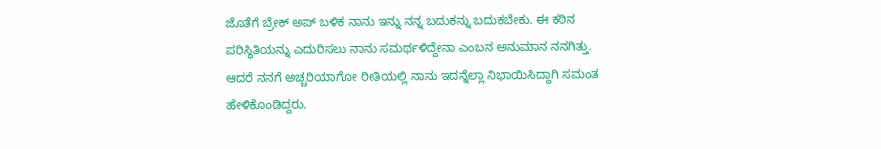ಜೊತೆಗೆ ಬ್ರೇಕ್ ಅಪ್ ಬಳಿಕ ನಾನು ಇನ್ನು ನನ್ನ ಬದುಕನ್ನು ಬದುಕಬೇಕು. ಈ ಕಠಿನ ಪರಿಸ್ಥಿತಿಯನ್ನು ಎದುರಿಸಲು ನಾನು ಸಮರ್ಥಳಿದ್ದೇನಾ ಎಂಬನ ಅನುಮಾನ ನನಗಿತ್ತು. ಆದರೆ ನನಗೆ ಅಚ್ಚರಿಯಾಗೋ ರೀತಿಯಲ್ಲಿ ನಾನು ಇದನ್ನೆಲ್ಲಾ ನಿಭಾಯಿಸಿದ್ದಾಗಿ ಸಮಂತ ಹೇಳಿಕೊಂಡಿದ್ದರು.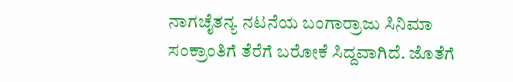ನಾಗಚೈತನ್ಯ ನಟನೆಯ ಬಂಗಾರ್ರಾಜು ಸಿನಿಮಾ ಸಂಕ್ರಾಂತಿಗೆ ತೆರೆಗೆ ಬರೋಕೆ ಸಿದ್ದವಾಗಿದೆ. ಜೊತೆಗೆ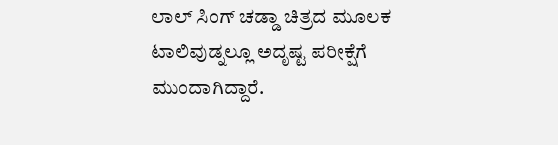ಲಾಲ್ ಸಿಂಗ್ ಚಡ್ಡಾ ಚಿತ್ರದ ಮೂಲಕ ಟಾಲಿವುಡ್ನಲ್ಲೂ ಅದೃಷ್ಟ ಪರೀಕ್ಷೆಗೆ ಮುಂದಾಗಿದ್ದಾರೆ.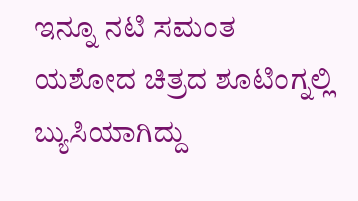ಇನ್ನೂ ನಟಿ ಸಮಂತ ಯಶೋದ ಚಿತ್ರದ ಶೂಟಿಂಗ್ನಲ್ಲಿ ಬ್ಯುಸಿಯಾಗಿದ್ದು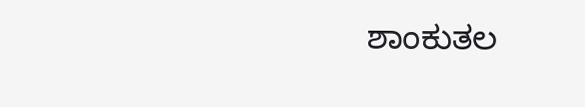ಶಾಂಕುತಲ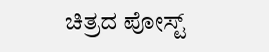ಚಿತ್ರದ ಪೋಸ್ಟ್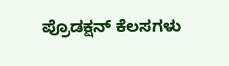ಪ್ರೊಡಕ್ಷನ್ ಕೆಲಸಗಳು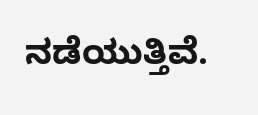ನಡೆಯುತ್ತಿವೆ.